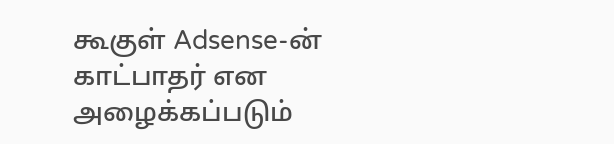கூகுள் Adsense-ன் காட்பாதர் என அழைக்கப்படும்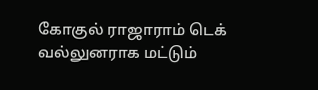கோகுல் ராஜாராம் டெக் வல்லுனராக மட்டும்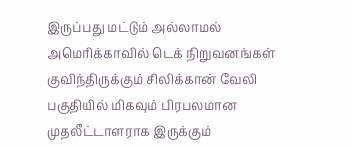இருப்பது மட்டும் அல்லாமல் அமெரிக்காவில் டெக் நிறுவனங்கள் குவிந்திருக்கும் சிலிக்கான் வேலி பகுதியில் மிகவும் பிரபலமான முதலீட்டாளராக இருக்கும்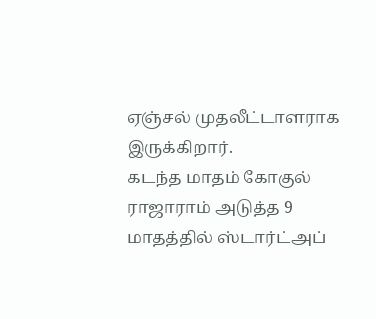ஏஞ்சல் முதலீட்டாளராக இருக்கிறார்.
கடந்த மாதம் கோகுல் ராஜாராம் அடுத்த 9 மாதத்தில் ஸ்டார்ட்அப்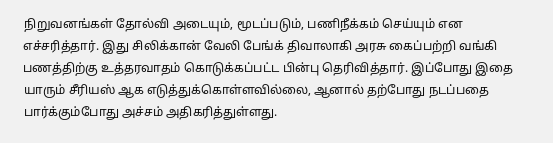நிறுவனங்கள் தோல்வி அடையும், மூடப்படும், பணிநீக்கம் செய்யும் என எச்சரித்தார். இது சிலிக்கான் வேலி பேங்க் திவாலாகி அரசு கைப்பற்றி வங்கி பணத்திற்கு உத்தரவாதம் கொடுக்கப்பட்ட பின்பு தெரிவித்தார். இப்போது இதை யாரும் சீரியஸ் ஆக எடுத்துக்கொள்ளவில்லை, ஆனால் தற்போது நடப்பதை பார்க்கும்போது அச்சம் அதிகரித்துள்ளது.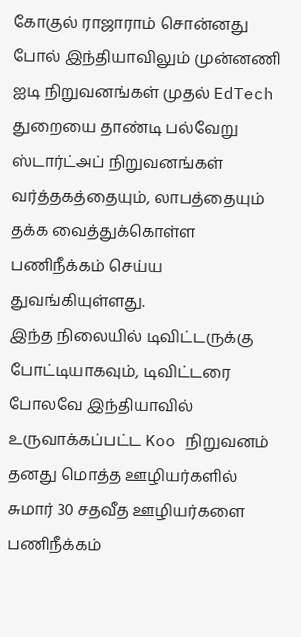கோகுல் ராஜாராம் சொன்னது போல் இந்தியாவிலும் முன்னணி ஐடி நிறுவனங்கள் முதல் EdTech துறையை தாண்டி பல்வேறு ஸ்டார்ட்அப் நிறுவனங்கள் வர்த்தகத்தையும், லாபத்தையும் தக்க வைத்துக்கொள்ள பணிநீக்கம் செய்ய துவங்கியுள்ளது.
இந்த நிலையில் டிவிட்டருக்கு போட்டியாகவும், டிவிட்டரை போலவே இந்தியாவில் உருவாக்கப்பட்ட Koo நிறுவனம் தனது மொத்த ஊழியர்களில் சுமார் 30 சதவீத ஊழியர்களை பணிநீக்கம்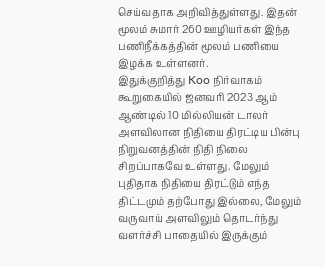செய்வதாக அறிவித்துள்ளது. இதன் மூலம் சுமார் 260 ஊழியர்கள் இந்த பணிநீக்கத்தின் மூலம் பணியை இழக்க உள்ளனர்.
இதுக்குறித்து Koo நிர்வாகம் கூறுகையில் ஜனவரி 2023 ஆம் ஆண்டில் 10 மில்லியன் டாலர் அளவிலான நிதியை திரட்டிய பின்பு நிறுவனத்தின் நிதி நிலை சிறப்பாகவே உள்ளது. மேலும் புதிதாக நிதியை திரட்டும் எந்த திட்டமும் தற்போது இல்லை, மேலும் வருவாய் அளவிலும் தொடர்ந்து வளர்ச்சி பாதையில் இருக்கும்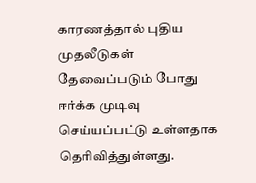காரணத்தால் புதிய முதலீடுகள் தேவைப்படும் போது ஈர்க்க முடிவு செய்யப்பட்டு உள்ளதாக தெரிவித்துள்ளது.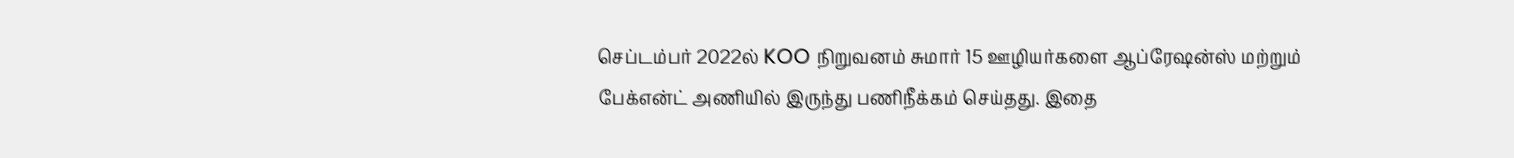செப்டம்பர் 2022ல் KOO நிறுவனம் சுமார் 15 ஊழியர்களை ஆப்ரேஷன்ஸ் மற்றும் பேக்என்ட் அணியில் இருந்து பணிநீக்கம் செய்தது. இதை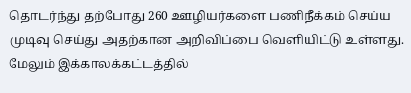தொடர்ந்து தற்போது 260 ஊழியர்களை பணிநீக்கம் செய்ய முடிவு செய்து அதற்கான அறிவிப்பை வெளியிட்டு உள்ளது. மேலும் இக்காலக்கட்டத்தில்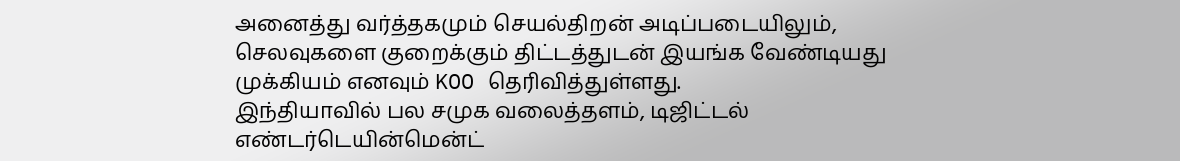அனைத்து வர்த்தகமும் செயல்திறன் அடிப்படையிலும், செலவுகளை குறைக்கும் திட்டத்துடன் இயங்க வேண்டியது முக்கியம் எனவும் KOO தெரிவித்துள்ளது.
இந்தியாவில் பல சமுக வலைத்தளம், டிஜிட்டல் எண்டர்டெயின்மென்ட்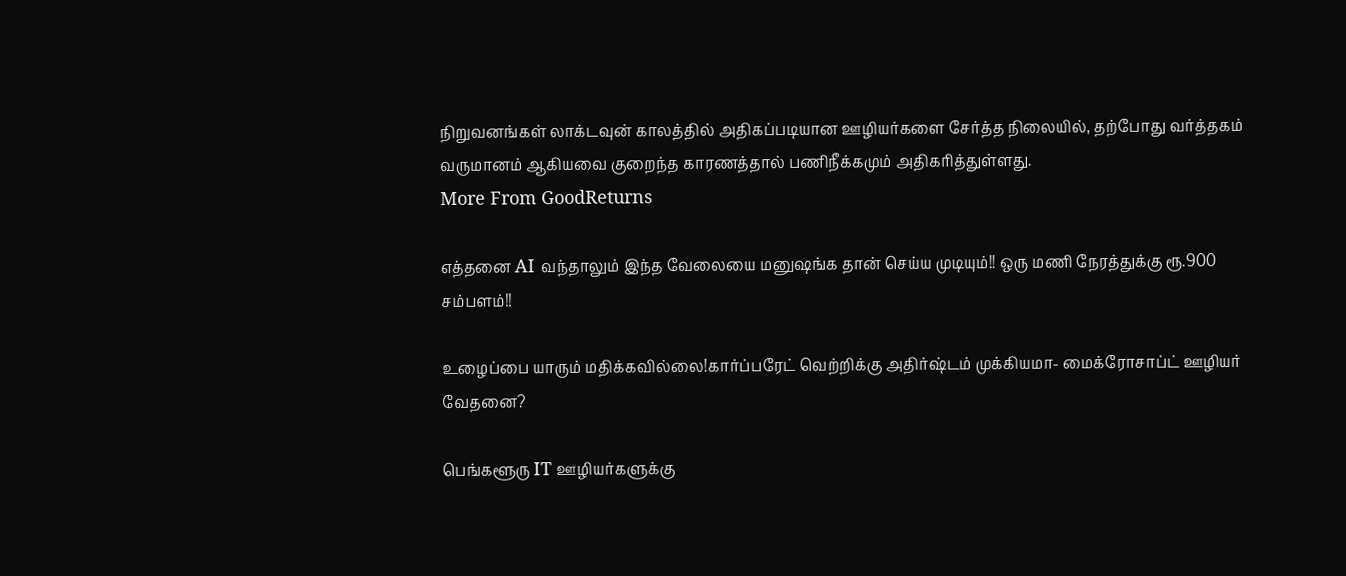நிறுவனங்கள் லாக்டவுன் காலத்தில் அதிகப்படியான ஊழியர்களை சேர்த்த நிலையில், தற்போது வர்த்தகம் வருமானம் ஆகியவை குறைந்த காரணத்தால் பணிநீக்கமும் அதிகரித்துள்ளது.
More From GoodReturns

எத்தனை AI வந்தாலும் இந்த வேலையை மனுஷங்க தான் செய்ய முடியும்!! ஒரு மணி நேரத்துக்கு ரூ.900 சம்பளம்!!

உழைப்பை யாரும் மதிக்கவில்லை!கார்ப்பரேட் வெற்றிக்கு அதிர்ஷ்டம் முக்கியமா- மைக்ரோசாப்ட் ஊழியர் வேதனை?

பெங்களூரு IT ஊழியர்களுக்கு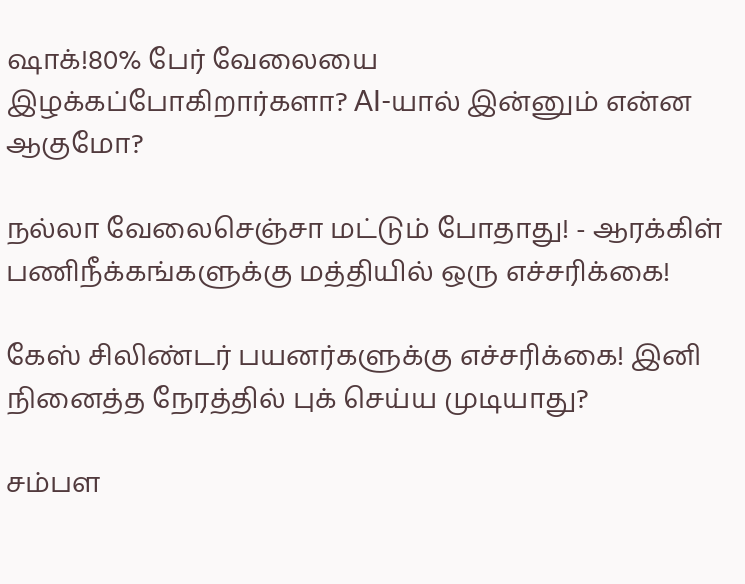ஷாக்!80% பேர் வேலையை இழக்கப்போகிறார்களா? AI-யால் இன்னும் என்ன ஆகுமோ?

நல்லா வேலைசெஞ்சா மட்டும் போதாது! - ஆரக்கிள் பணிநீக்கங்களுக்கு மத்தியில் ஒரு எச்சரிக்கை!

கேஸ் சிலிண்டர் பயனர்களுக்கு எச்சரிக்கை! இனி நினைத்த நேரத்தில் புக் செய்ய முடியாது?

சம்பள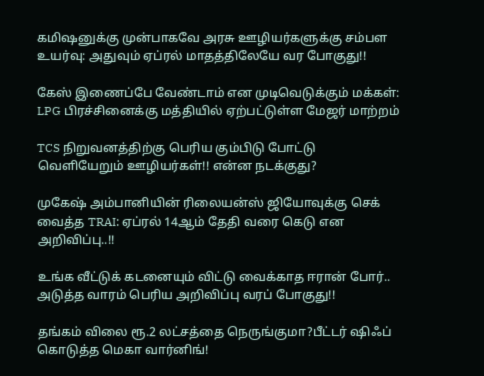கமிஷனுக்கு முன்பாகவே அரசு ஊழியர்களுக்கு சம்பள உயர்வு: அதுவும் ஏப்ரல் மாதத்திலேயே வர போகுது!!

கேஸ் இணைப்பே வேண்டாம் என முடிவெடுக்கும் மக்கள்: LPG பிரச்சினைக்கு மத்தியில் ஏற்பட்டுள்ள மேஜர் மாற்றம்

TCS நிறுவனத்திற்கு பெரிய கும்பிடு போட்டு வெளியேறும் ஊழியர்கள்!! என்ன நடக்குது?

முகேஷ் அம்பானியின் ரிலையன்ஸ் ஜியோவுக்கு செக் வைத்த TRAI: ஏப்ரல் 14ஆம் தேதி வரை கெடு என அறிவிப்பு..!!

உங்க வீட்டுக் கடனையும் விட்டு வைக்காத ஈரான் போர்.. அடுத்த வாரம் பெரிய அறிவிப்பு வரப் போகுது!!

தங்கம் விலை ரூ.2 லட்சத்தை நெருங்குமா?பீட்டர் ஷிஃப் கொடுத்த மெகா வார்னிங்!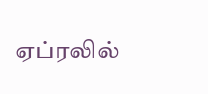ஏப்ரலில்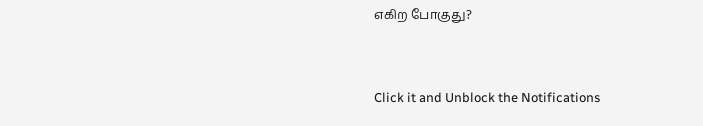எகிற போகுது?



Click it and Unblock the Notifications